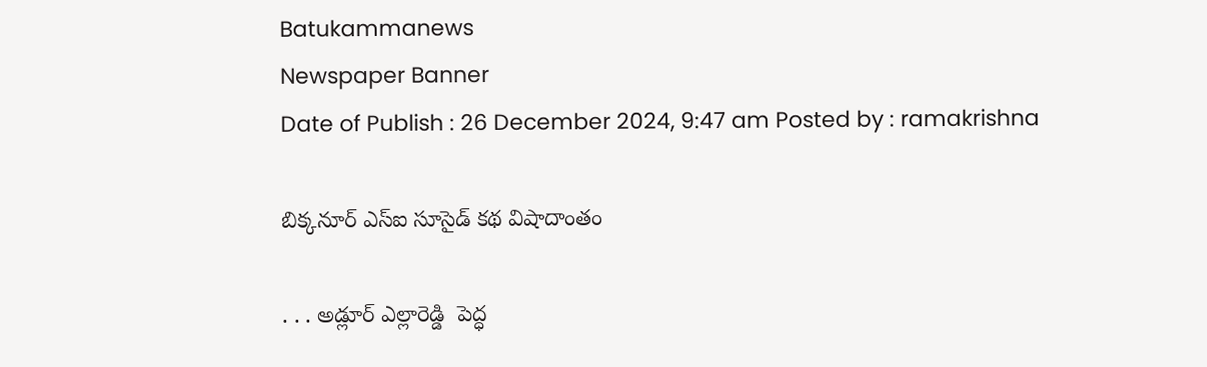Batukammanews
Newspaper Banner
Date of Publish : 26 December 2024, 9:47 am Posted by : ramakrishna

బిక్కనూర్ ఎస్ఐ సూసైడ్ కథ విషాదాంతం

. . . అడ్లూర్ ఎల్లారెడ్డి  పెద్ధ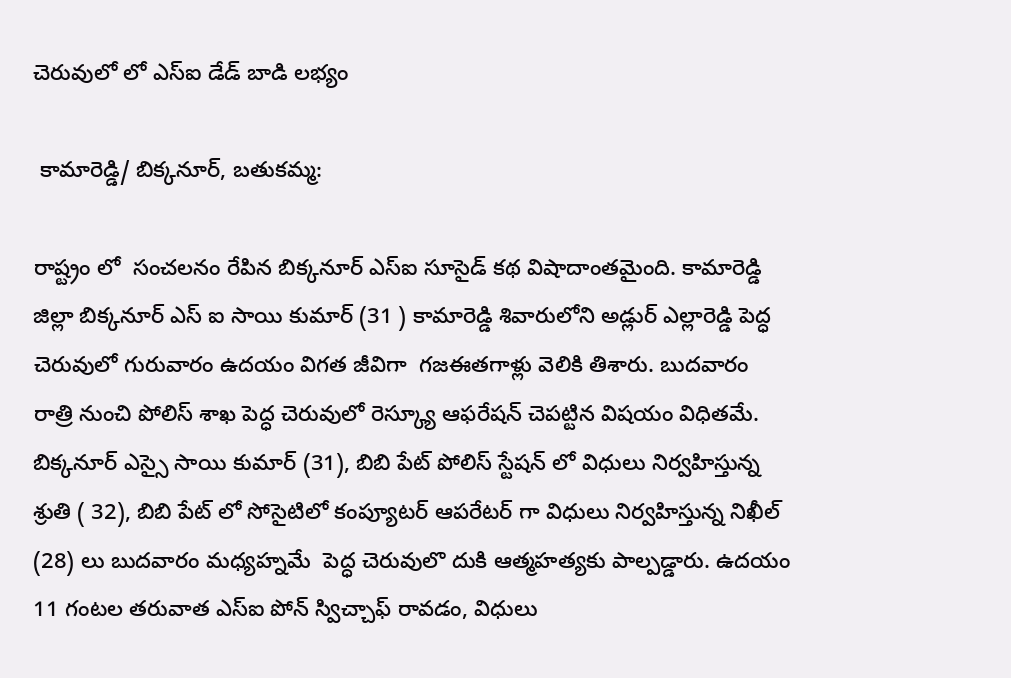చెరువులో లో ఎస్ఐ డేడ్ బాడి లభ్యం

 కామారెడ్డి/ బిక్కనూర్, బతుకమ్మ:

రాష్ట్రం లో  సంచలనం రేపిన బిక్కనూర్ ఎస్ఐ సూసైడ్ కథ విషాదాంతమైంది. కామారెడ్డి జిల్లా బిక్కనూర్ ఎస్ ఐ సాయి కుమార్ (31 ) కామారెడ్డి శివారులోని అడ్లుర్ ఎల్లారెడ్డి పెద్ధ చెరువులో గురువారం ఉదయం విగత జీవిగా  గజఈతగాళ్లు వెలికి తిశారు. బుదవారం రాత్రి నుంచి పోలిస్ శాఖ పెద్ధ చెరువులో రెస్క్యూ ఆఫరేషన్ చెపట్టిన విషయం విధితమే. బిక్కనూర్ ఎస్సై సాయి కుమార్ (31), బిబి పేట్ పోలిస్ స్టేషన్ లో విధులు నిర్వహిస్తున్న శ్రుతి ( 32), బిబి పేట్ లో సోసైటిలో కంప్యూటర్ ఆపరేటర్ గా విధులు నిర్వహిస్తున్న నిఖీల్ (28) లు బుదవారం మధ్యహ్నమే  పెద్ధ చెరువులొ దుకి ఆత్మహత్యకు పాల్పడ్డారు. ఉదయం 11 గంటల తరువాత ఎస్ఐ పోన్ స్విచ్చాఫ్ రావడం, విధులు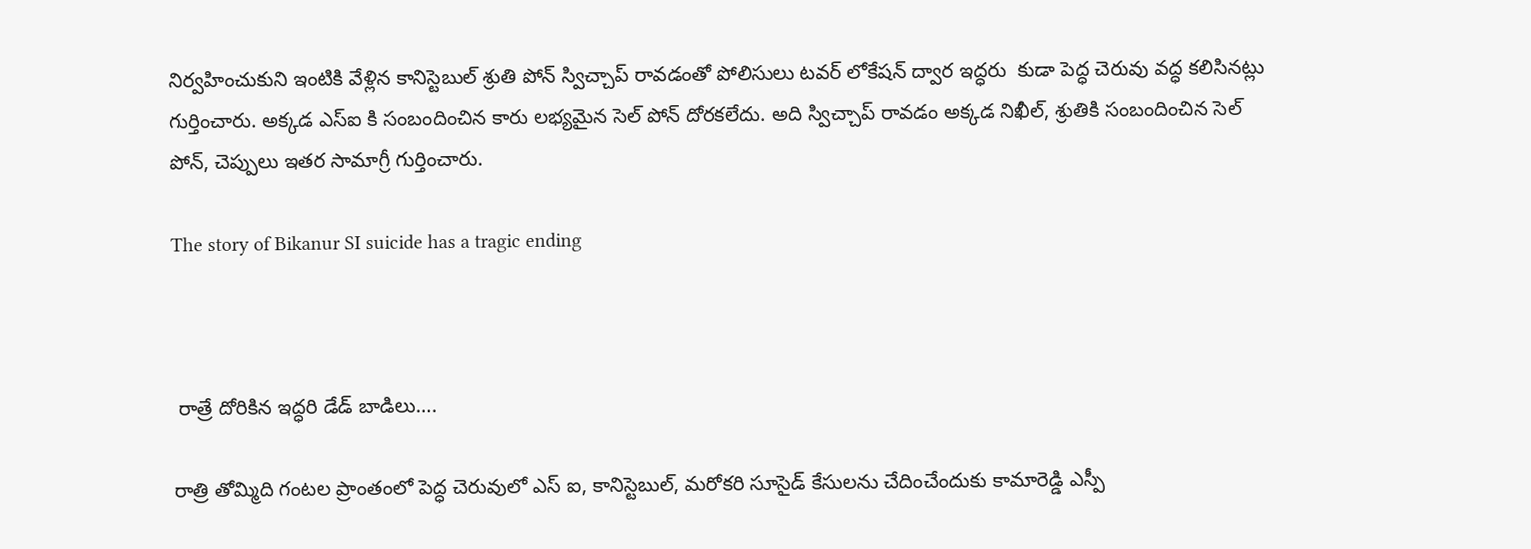నిర్వహించుకుని ఇంటికి వేళ్లిన కానిస్టెబుల్ శ్రుతి పోన్ స్విచ్చాప్ రావడంతో పోలిసులు టవర్ లోకేషన్ ద్వార ఇద్ధరు  కుడా పెద్ధ చెరువు వద్ధ కలిసినట్లు గుర్తించారు. అక్కడ ఎస్ఐ కి సంబందించిన కారు లభ్యమైన సెల్ పోన్ దోరకలేదు. అది స్విచ్చాప్ రావడం అక్కడ నిఖీల్, శ్రుతికి సంబందించిన సెల్ పోన్, చెప్పులు ఇతర సామాగ్రీ గుర్తించారు.

The story of Bikanur SI suicide has a tragic ending



 రాత్రే దోరికిన ఇద్ధరి డేడ్ బాడిలు….

రాత్రి తోమ్మిది గంటల ప్రాంతంలో పెద్ధ చెరువులో ఎస్ ఐ, కానిస్టెబుల్, మరోకరి సూసైడ్ కేసులను చేదించేందుకు కామారెడ్డి ఎస్పీ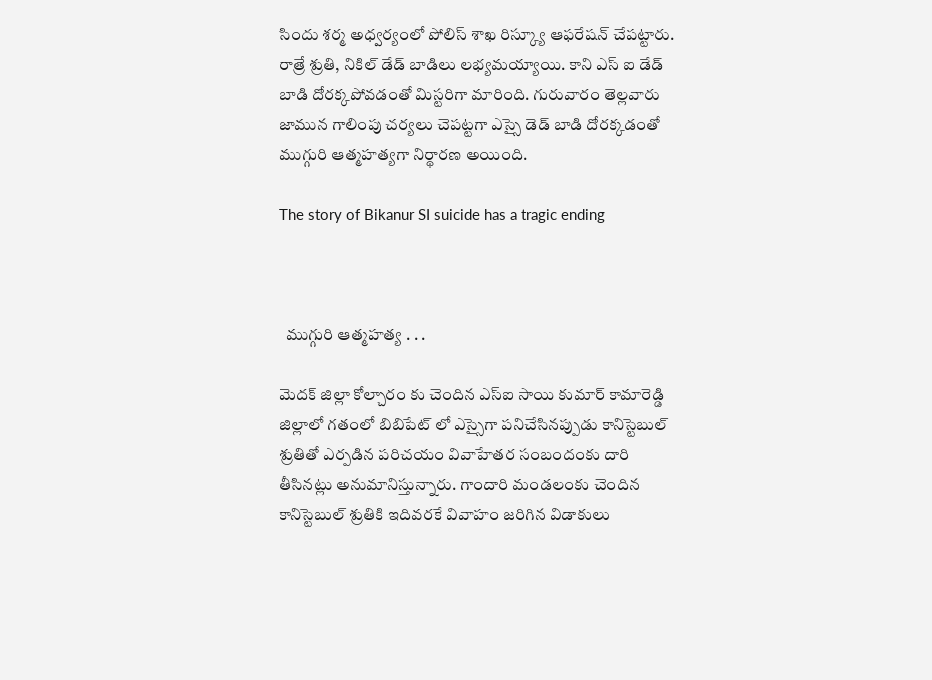సిందు శర్మ అధ్వర్యంలో పోలిస్ శాఖ రిస్క్యూ ఆఫరేషన్ చేపట్టారు. రాత్రే శ్రుతి, నికిల్ డేడ్ బాడిలు లభ్యమయ్యాయి. కాని ఎస్ ఐ డేడ్ బాడి దోరక్కపోవడంతో మిస్టరిగా మారింది. గురువారం తెల్లవారు జామున గాలింపు చర్యలు చెపట్టగా ఎస్సై డెడ్ బాడి దోరక్కడంతో ముగ్గురి ఆత్మహత్యగా నిర్థారణ అయింది.

The story of Bikanur SI suicide has a tragic ending



  ముగ్గురి ఆత్మహత్య . . .

మెదక్ జిల్లా కోల్చారం కు చెందిన ఎస్ఐ సాయి కుమార్ కామారెడ్డి జిల్లాలో గతంలో బిబిపేట్ లో ఎస్సైగా పనిచేసినప్పుడు కానిస్టెబుల్ శ్రుతితో ఎర్పడిన పరిచయం వివాహేతర సంబందంకు దారి తీసినట్లు అనుమానిస్తున్నారు. గాందారి మండలంకు చెందిన కానిస్టెబుల్ శ్రుతికి ఇదివరకే వివాహం జరిగిన విడాకులు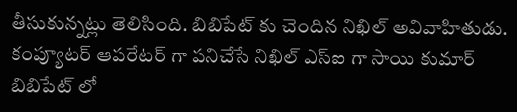తీసుకున్నట్లు తెలిసింది. బిబిపేట్ కు చెందిన నిఖిల్ అవివాహితుడు. కంప్యూటర్ ఆపరేటర్ గా పనిచేసే నిఖిల్ ఎస్ఐ గా సాయి కుమార్ బిబిపేట్ లో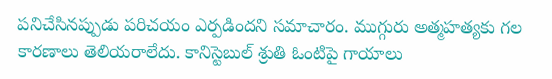పనిచేసినప్పుడు పరిచయం ఎర్పడిందని సమాచారం. ముగ్గురు అత్మహత్యకు గల కారణాలు తెలియరాలేదు. కానిస్టెబుల్ శ్రుతి ఓంటిపై గాయాలు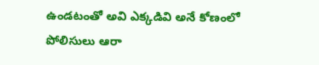ఉండటంతో అవి ఎక్కడివి అనే కోణంలో పోలిసులు ఆరా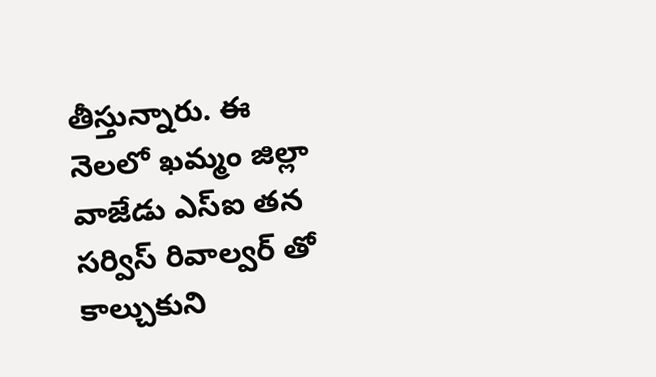తీస్తున్నారు. ఈ నెలలో ఖమ్మం జిల్లా వాజేడు ఎస్ఐ తన సర్విస్ రివాల్వర్ తో కాల్చుకుని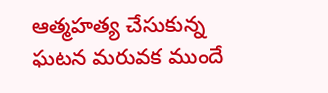ఆత్మహత్య చేసుకున్న ఘటన మరువక ముందే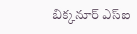బిక్కనూర్ ఎస్ఐ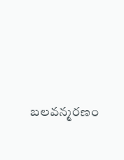బలవన్మరణం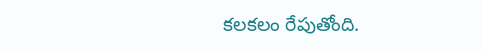కలకలం రేపుతోంది.